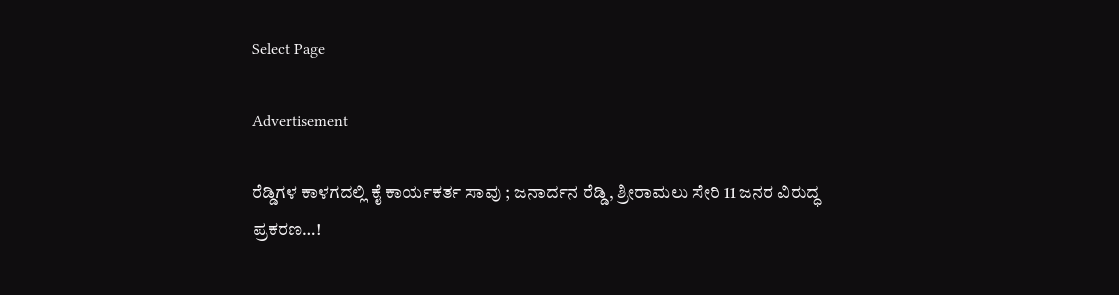Select Page

Advertisement

ರೆಡ್ಡಿಗಳ ಕಾಳಗದಲ್ಲಿ ಕೈ ಕಾರ್ಯಕರ್ತ ಸಾವು ; ಜನಾರ್ದನ ರೆಡ್ಡಿ, ಶ್ರೀರಾಮಲು ಸೇರಿ 11 ಜನರ ವಿರುದ್ಧ ಪ್ರಕರಣ…!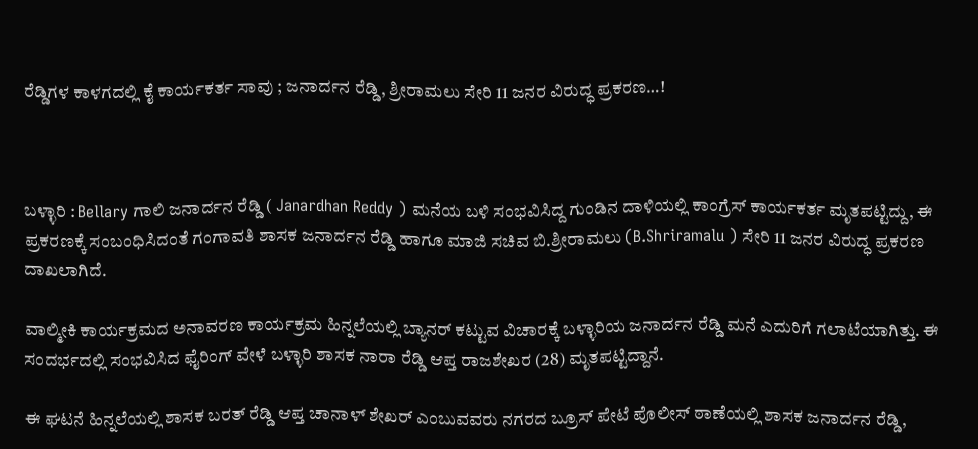ರೆಡ್ಡಿಗಳ ಕಾಳಗದಲ್ಲಿ ಕೈ ಕಾರ್ಯಕರ್ತ ಸಾವು ; ಜನಾರ್ದನ ರೆಡ್ಡಿ, ಶ್ರೀರಾಮಲು ಸೇರಿ 11 ಜನರ ವಿರುದ್ಧ ಪ್ರಕರಣ…!



ಬಳ್ಳಾರಿ : Bellary ಗಾಲಿ ಜನಾರ್ದನ ರೆಡ್ಡಿ ( Janardhan Reddy ) ಮನೆಯ ಬಳಿ ಸಂಭವಿಸಿದ್ದ ಗುಂಡಿನ ದಾಳಿಯಲ್ಲಿ ಕಾಂಗ್ರೆಸ್ ಕಾರ್ಯಕರ್ತ ಮೃತಪಟ್ಟಿದ್ದು, ಈ ಪ್ರಕರಣಕ್ಕೆ ಸಂಬಂಧಿಸಿದಂತೆ ಗಂಗಾವತಿ ಶಾಸಕ ಜನಾರ್ದನ ರೆಡ್ಡಿ ಹಾಗೂ ಮಾಜಿ ಸಚಿವ ಬಿ.ಶ್ರೀರಾಮಲು (B.Shriramalu ) ಸೇರಿ 11 ಜನರ ವಿರುದ್ಧ ಪ್ರಕರಣ ದಾಖಲಾಗಿದೆ.

ವಾಲ್ಮೀಕಿ ಕಾರ್ಯಕ್ರಮದ ಅನಾವರಣ ಕಾರ್ಯಕ್ರಮ ಹಿನ್ನಲೆಯಲ್ಲಿ ಬ್ಯಾನರ್ ಕಟ್ಟುವ ವಿಚಾರಕ್ಕೆ ಬಳ್ಳಾರಿಯ ಜನಾರ್ದನ ರೆಡ್ಡಿ ಮನೆ ಎದುರಿಗೆ ಗಲಾಟೆಯಾಗಿತ್ತು. ಈ ಸಂದರ್ಭದಲ್ಲಿ ಸಂಭವಿಸಿದ ಫೈರಿಂಗ್ ವೇಳೆ ಬಳ್ಳಾರಿ ಶಾಸಕ ನಾರಾ ರೆಡ್ಡಿ ಆಪ್ತ ರಾಜಶೇಖರ (28) ಮೃತಪಟ್ಟಿದ್ದಾನೆ.

ಈ ಘಟನೆ ಹಿನ್ನಲೆಯಲ್ಲಿ ಶಾಸಕ ಬರತ್ ರೆಡ್ಡಿ ಆಪ್ತ ಚಾನಾಳ್ ಶೇಖರ್ ಎಂಬುವವರು ನಗರದ ಬ್ರೂಸ್ ಪೇಟೆ ಪೊಲೀಸ್ ಠಾಣೆಯಲ್ಲಿ ಶಾಸಕ ಜನಾರ್ದನ ರೆಡ್ಡಿ,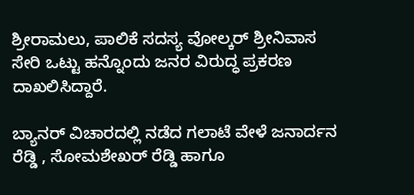ಶ್ರೀರಾಮಲು, ಪಾಲಿಕೆ ಸದಸ್ಯ ವೋಲ್ಕರ್ ಶ್ರೀನಿವಾಸ ಸೇರಿ ಒಟ್ಟು ಹನ್ನೊಂದು ಜನರ ವಿರುದ್ಧ ಪ್ರಕರಣ ದಾಖಲಿಸಿದ್ದಾರೆ.

ಬ್ಯಾನರ್ ವಿಚಾರದಲ್ಲಿ ನಡೆದ ಗಲಾಟೆ ವೇಳೆ ಜನಾರ್ದನ ರೆಡ್ಡಿ , ಸೋಮಶೇಖರ್ ರೆಡ್ಡಿ ಹಾಗೂ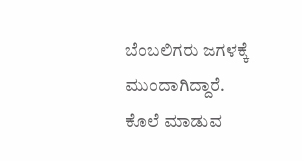ಬೆಂಬಲಿಗರು ಜಗಳಕ್ಕೆ ಮುಂದಾಗಿದ್ದಾರೆ. ಕೊಲೆ ಮಾಡುವ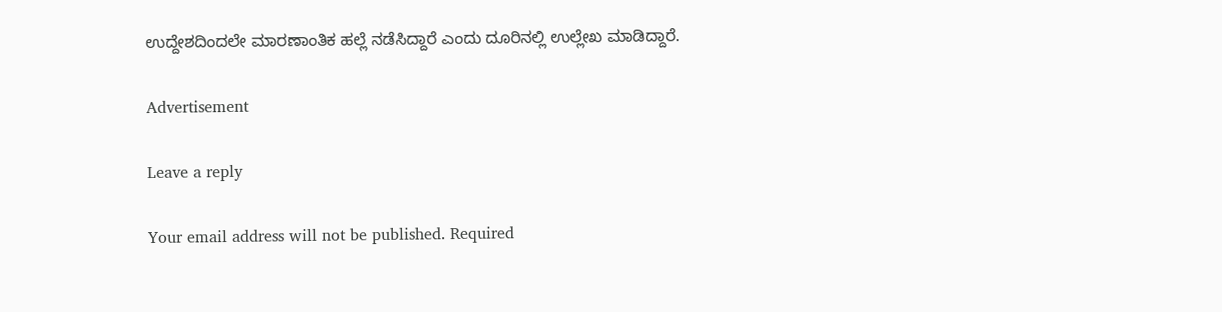ಉದ್ದೇಶದಿಂದಲೇ ಮಾರಣಾಂತಿಕ ಹಲ್ಲೆ ನಡೆಸಿದ್ದಾರೆ ಎಂದು ದೂರಿನಲ್ಲಿ ಉಲ್ಲೇಖ ಮಾಡಿದ್ದಾರೆ.

Advertisement

Leave a reply

Your email address will not be published. Required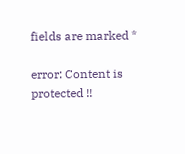fields are marked *

error: Content is protected !!